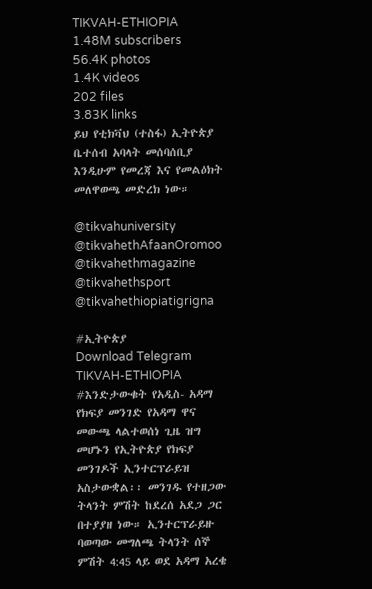TIKVAH-ETHIOPIA
1.48M subscribers
56.4K photos
1.4K videos
202 files
3.83K links
ይህ የቲክቫህ (ተስፋ) ኢትዮጵያ ቤተሰብ አባላት መሰባሰቢያ እንዲሁም የመረጃ እና የመልዕክት መለዋወጫ መድረክ ነው።

@tikvahuniversity
@tikvahethAfaanOromoo
@tikvahethmagazine
@tikvahethsport
@tikvahethiopiatigrigna

#ኢትዮጵያ
Download Telegram
TIKVAH-ETHIOPIA
#እንድታውቁት የአዲስ- አዳማ የክፍያ መንገድ የአዳማ ዋና መውጫ ላልተወሰነ ጊዜ ዝግ መሆኑን የኢትዮጵያ የክፍያ መንገዶች ኢንተርፕራይዝ አስታውቋል፡፡ መንገዱ የተዘጋው ትላንት ምሽት ከደረሰ አደጋ ጋር በተያያዘ ነው። ኢንተርፕራይዙ ባወጣው መግለጫ ትላንት ሰኞ ምሽት 4:45 ላይ ወደ አዳማ አረቄ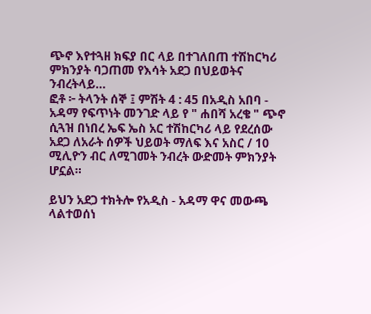ጭኖ እየተጓዘ ክፍያ በር ላይ በተገለበጠ ተሽከርካሪ ምክንያት ባጋጠመ የእሳት አደጋ በህይወትና ንብረትላይ…
ፎቶ ፦ ትላንት ሰኞ ፤ ምሽት 4 : 45 በአዲስ አበባ - አዳማ የፍጥነት መንገድ ላይ የ " ሐበሻ አረቄ " ጭኖ ሲጓዝ በነበረ ኤፍ ኤስ አር ተሽከርካሪ ላይ የደረሰው አደጋ ለአራት ሰዎች ህይወት ማለፍ እና አስር / 10 ሚሊዮን ብር ለሚገመት ንብረት ውድመት ምክንያት ሆኗል።

ይህን አደጋ ተክትሎ የአዲስ - አዳማ ዋና መውጫ ላልተወሰነ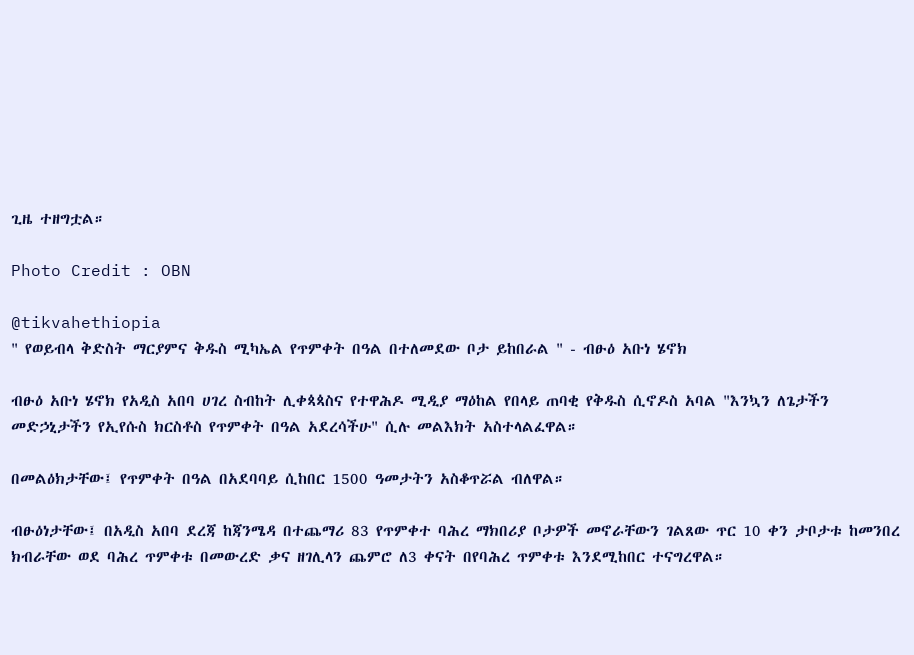ጊዜ ተዘግቷል።

Photo Credit : OBN

@tikvahethiopia
" የወይብላ ቅድስት ማርያምና ቅዱስ ሚካኤል የጥምቀት በዓል በተለመደው ቦታ ይከበራል " - ብፁዕ አቡነ ሄኖክ

ብፁዕ አቡነ ሄኖክ የአዲስ አበባ ሀገረ ስብከት ሊቀጳጳስና የተዋሕዶ ሚዲያ ማዕከል የበላይ ጠባቂ የቅዱስ ሲኖዶስ አባል "እንኳን ለጌታችን መድኃኒታችን የኢየሱስ ክርስቶስ የጥምቀት በዓል አደረሳችሁ" ሲሉ መልእክት አስተላልፈዋል።

በመልዕክታቸው፤ የጥምቀት በዓል በአደባባይ ሲከበር 1500 ዓመታትን አስቆጥሯል ብለዋል።

ብፁዕነታቸው፤ በአዲስ አበባ ደረጃ ከጃንሜዳ በተጨማሪ 83 የጥምቀተ ባሕረ ማክበሪያ ቦታዎች መኖራቸውን ገልጸው ጥር 10 ቀን ታቦታቱ ከመንበረ ክብራቸው ወደ ባሕረ ጥምቀቱ በመውረድ ቃና ዘገሊላን ጨምሮ ለ3 ቀናት በየባሕረ ጥምቀቱ እንደሚከበር ተናግረዋል።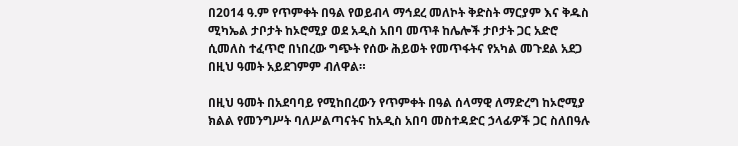በ2014 ዓ.ም የጥምቀት በዓል የወይብላ ማኅደረ መለኮት ቅድስት ማርያም እና ቅዱስ ሚካኤል ታቦታት ከኦሮሚያ ወደ አዲስ አበባ መጥቶ ከሌሎች ታቦታት ጋር አድሮ ሲመለስ ተፈጥሮ በነበረው ግጭት የሰው ሕይወት የመጥፋትና የአካል መጉደል አደጋ በዚህ ዓመት አይደገምም ብለዋል።

በዚህ ዓመት በአደባባይ የሚከበረውን የጥምቀት በዓል ሰላማዊ ለማድረግ ከኦሮሚያ ክልል የመንግሥት ባለሥልጣናትና ከአዲስ አበባ መስተዳድር ኃላፊዎች ጋር ስለበዓሉ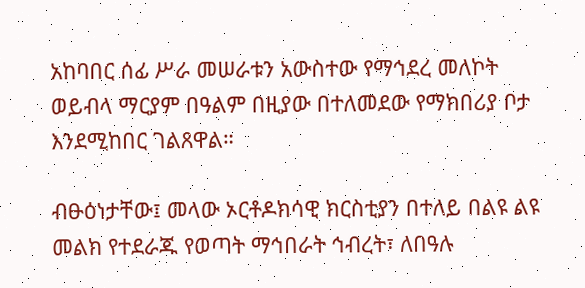አከባበር ሰፊ ሥራ መሠራቱን አውስተው የማኅደረ መለኮት ወይብላ ማርያም በዓልም በዚያው በተለመደው የማክበሪያ ቦታ እንደሚከበር ገልጸዋል።

ብፁዕነታቸው፤ መላው ኦርቶዶክሳዊ ክርስቲያን በተለይ በልዩ ልዩ መልክ የተደራጁ የወጣት ማኅበራት ኅብረት፣ ለበዓሉ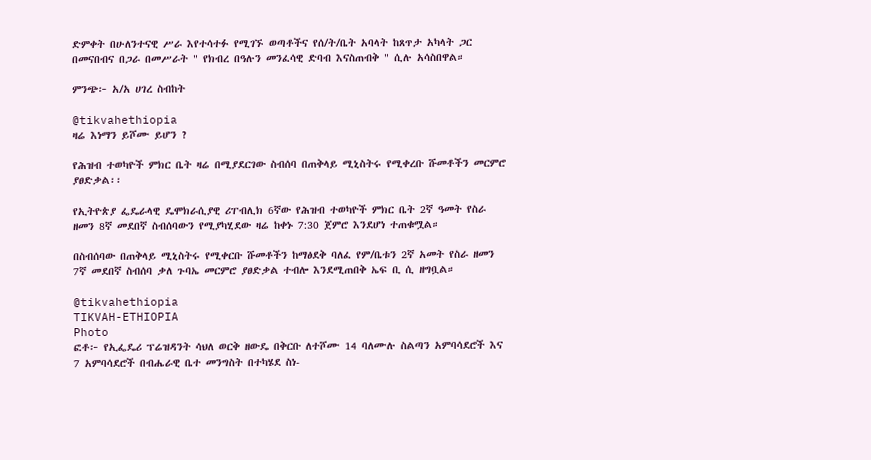ድምቀት በሁለንተናዊ ሥራ እየተሳተፉ የሚገኙ ወጣቶችና የሰ/ት/ቤት አባላት ከጸጥታ አካላት ጋር በመናበብና በጋራ በመሥራት " የክብረ በዓሉን መንፈሳዊ ድባብ እናስጠብቅ " ሲሉ አሳስበዋል።

ምንጭ፦ አ/አ ሀገረ ስብከት

@tikvahethiopia
ዛሬ እነማን ይሾሙ ይሆን ?

የሕዝብ ተወካዮች ምክር ቤት ዛሬ በሚያደርገው ስብሰባ በጠቅላይ ሚኒስትሩ የሚቀረቡ ሹመቶችን መርምሮ ያፀድቃል፡፡

የኢትዮጵያ ፌዴራላዊ ዴሞክራሲያዊ ሪፐብሊክ 6ኛው የሕዝብ ተወካዮች ምክር ቤት 2ኛ ዓመት የስራ ዘመን 8ኛ መደበኛ ስብሰባውን የሚያካሂደው ዛሬ ከቀኑ 7:30 ጀምሮ እንደሆነ ተጠቁሟል።

በስብሰባው በጠቅላይ ሚኒስትሩ የሚቀርቡ ሹመቶችን ከማፅደቅ ባለፈ የም/ቤቱን 2ኛ አመት የስራ ዘመን 7ኛ መደበኛ ስብሰባ ቃለ ጉባኤ መርምሮ ያፀድቃል ተብሎ እንደሚጠበቅ ኤፍ ቢ ሲ ዘግቧል።

@tikvahethiopia
TIKVAH-ETHIOPIA
Photo
ፎቶ፦ የኢፌዴሪ ፕሬዝዳንት ሳህለ ወርቅ ዘውዴ በቅርቡ ለተሾሙ 14 ባለሙሉ ስልጣን አምባሳደሮች እና 7 አምባሳደሮች በብሔራዊ ቤተ መንግስት በተካሄደ ስነ-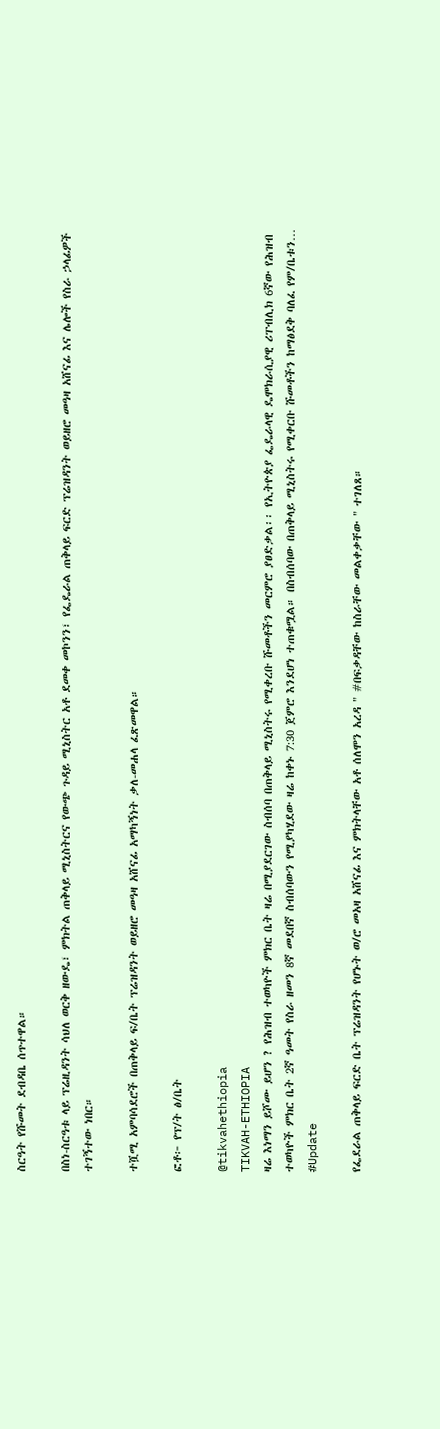ስርዓት የሹመት ደብዳቤ ሰጥተዋል።

በስነ-ስርዓቱ ላይ ፕሬዚዳንት ሳህለ ወርቅ ዘውዴ፣ ምክትል ጠቅላይ ሚኒስትርና የውጭ ጉዳይ ሚኒስትር አቶ ደመቀ መኮንን፣ የፌዴራል ጠቅላይ ፍርድ ፕሬዝዳንት ወይዘሮ መዓዛ አሸናፊ እና ሌሎች የስራ ኃላፊዎች ተገኝተው ነበር።

ተሿሚ አምባሳደሮች በጠቅላይ ፍ/ቤት ፕሬዝዳንት ወይዘሮ መዓዛ አሸናፊ አማካኝነት ቃለ-መሐላ ፈጽመዋል።

ፎቶ፦ የፕ/ት ፅ/ቤት

@tikvahethiopia
TIKVAH-ETHIOPIA
ዛሬ እነማን ይሾሙ ይሆን ? የሕዝብ ተወካዮች ምክር ቤት ዛሬ በሚያደርገው ስብሰባ በጠቅላይ ሚኒስትሩ የሚቀረቡ ሹመቶችን መርምሮ ያፀድቃል፡፡ የኢትዮጵያ ፌዴራላዊ ዴሞክራሲያዊ ሪፐብሊክ 6ኛው የሕዝብ ተወካዮች ምክር ቤት 2ኛ ዓመት የስራ ዘመን 8ኛ መደበኛ ስብሰባውን የሚያካሂደው ዛሬ ከቀኑ 7:30 ጀምሮ እንደሆነ ተጠቁሟል። በስብሰባው በጠቅላይ ሚኒስትሩ የሚቀርቡ ሹመቶችን ከማፅደቅ ባለፈ የም/ቤቱን…
#Update

የፌደራል ጠቅላይ ፍርድ ቤት ፕሬዝዳንት የሆኑት ወ/ሮ መአዛ አሸናፊ እና ምክትላቸው አቶ ሰለሞን አረዳ " #በፍቃዳቸው ከስራቸው መልቀቃቸው " ተገለጸ።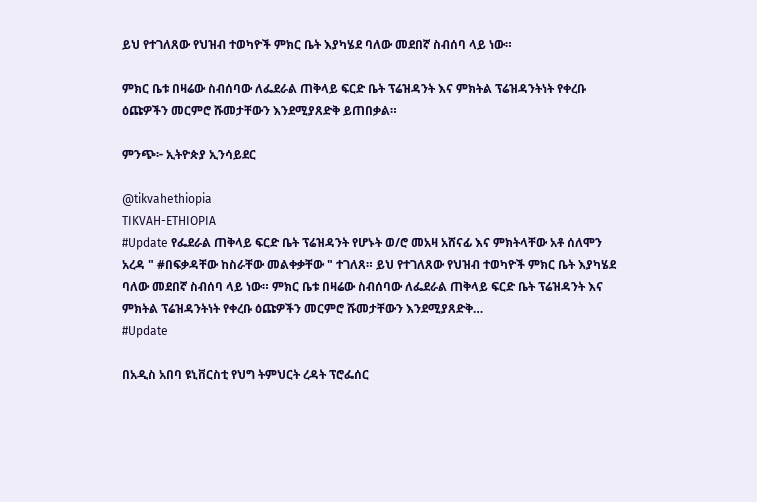ይህ የተገለጸው የህዝብ ተወካዮች ምክር ቤት እያካሄደ ባለው መደበኛ ስብሰባ ላይ ነው።

ምክር ቤቱ በዛሬው ስብሰባው ለፌደራል ጠቅላይ ፍርድ ቤት ፕሬዝዳንት እና ምክትል ፕሬዝዳንትነት የቀረቡ ዕጩዎችን መርምሮ ሹመታቸውን እንደሚያጸድቅ ይጠበቃል።

ምንጭ፦ ኢትዮጵያ ኢንሳይደር

@tikvahethiopia
TIKVAH-ETHIOPIA
#Update የፌደራል ጠቅላይ ፍርድ ቤት ፕሬዝዳንት የሆኑት ወ/ሮ መአዛ አሸናፊ እና ምክትላቸው አቶ ሰለሞን አረዳ " #በፍቃዳቸው ከስራቸው መልቀቃቸው " ተገለጸ። ይህ የተገለጸው የህዝብ ተወካዮች ምክር ቤት እያካሄደ ባለው መደበኛ ስብሰባ ላይ ነው። ምክር ቤቱ በዛሬው ስብሰባው ለፌደራል ጠቅላይ ፍርድ ቤት ፕሬዝዳንት እና ምክትል ፕሬዝዳንትነት የቀረቡ ዕጩዎችን መርምሮ ሹመታቸውን እንደሚያጸድቅ…
#Update

በአዲስ አበባ ዩኒቨርስቲ የህግ ትምህርት ረዳት ፕሮፌሰር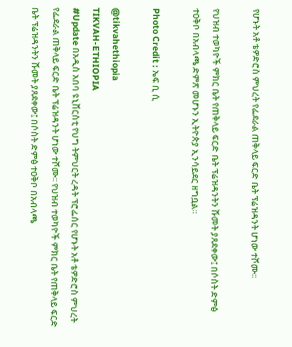የሆኑት አቶ ቴዎድሮስ ምህረት የፌደራል ጠቅላይ ፍርድ ቤት ፕሬዝዳንት ሆነው ተሾሙ፡፡

የህዝብ ተወካዮች ምክር ቤት የጠቅላይ ፍርድ ቤት ፕሬዝዳንትን ሹመት ያጸደቀው፤ በሶስት ድምፅ ተዐቅቦ በአብላጫ ድምጽ መሆኑን ኢትዮጵያ ኢንሳይደር ዘግቧል።

Photo Credit : ኤፍ ቢ ሲ

@tikvahethiopia
TIKVAH-ETHIOPIA
#Update በአዲስ አበባ ዩኒቨርስቲ የህግ ትምህርት ረዳት ፕሮፌሰር የሆኑት አቶ ቴዎድሮስ ምህረት የፌደራል ጠቅላይ ፍርድ ቤት ፕሬዝዳንት ሆነው ተሾሙ፡፡ የህዝብ ተወካዮች ምክር ቤት የጠቅላይ ፍርድ ቤት ፕሬዝዳንትን ሹመት ያጸደቀው፤ በሶስት ድምፅ ተዐቅቦ በአብላጫ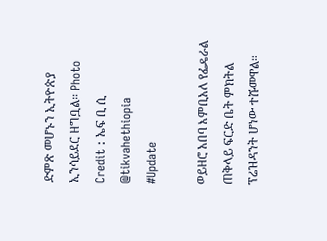ድምጽ መሆኑን ኢትዮጵያ ኢንሳይደር ዘግቧል። Photo Credit : ኤፍ ቢ ሲ @tikvahethiopia
#Update

ወይዘሮ አበባ እምቢአለ የፌዴራል ጠቅላይ ፍርድ ቤት ምክትል ፕሬዝዳንት ሆነው ተሹመዋል።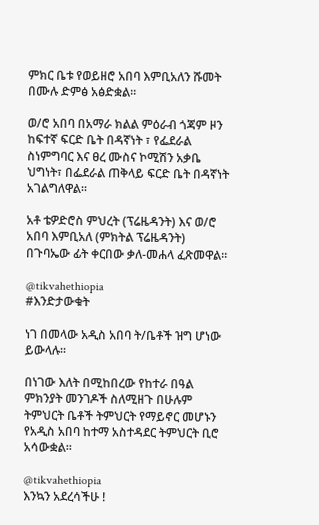ምክር ቤቱ የወይዘሮ አበባ እምቢአለን ሹመት በሙሉ ድምፅ አፅድቋል።

ወ/ሮ አበባ በአማራ ክልል ምዕራብ ጎጃም ዞን ከፍተኛ ፍርድ ቤት በዳኛነት ፣ የፌደራል ስነምግባር እና ፀረ ሙስና ኮሚሽን አቃቤ ህግነት፣ በፌደራል ጠቅላይ ፍርድ ቤት በዳኛነት አገልግለዋል።

አቶ ቴዎድሮስ ምህረት (ፕሬዜዳንት) እና ወ/ሮ አበባ እምቢአለ (ምክትል ፕሬዜዳንት) በጉባኤው ፊት ቀርበው ቃለ-መሐላ ፈጽመዋል።

@tikvahethiopia
#እንድታውቁት

ነገ በመላው አዲስ አበባ ት/ቤቶች ዝግ ሆነው ይውላሉ።

በነገው እለት በሚከበረው የከተራ በዓል ምክንያት መንገዶች ስለሚዘጉ በሁሉም ትምህርት ቤቶች ትምህርት የማይኖር መሆኑን የአዲስ አበባ ከተማ አስተዳደር ትምህርት ቢሮ አሳውቋል።

@tikvahethiopia
እንኳን አደረሳችሁ !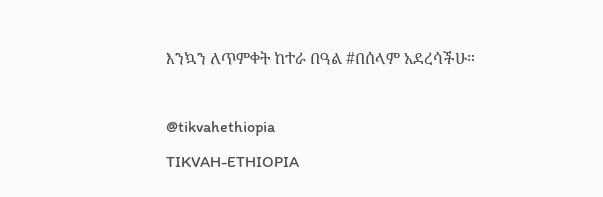እንኳን ለጥምቀት ከተራ በዓል #በሰላም አደረሳችሁ።

@tikvahethiopia
TIKVAH-ETHIOPIA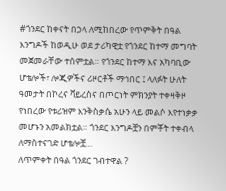#ጎንደር ከቀናት በኃላ ለሚከበረው የጥምቅት በዓል እንግዶች ከወዲሁ ወደ ታሪካዊቷ የጎንደር ከተማ መግባት መጀመራቸው ተሰምቷል። የጎንደር ከተማ እና አካባቢው ሆቴሎች፣ ሎጂዎችና ሪዞርቶች ማኅበር ፤ ላለፉት ሁለት ዓመታት በኮረና ቫይረስና በጦርነት ምክንያት ተቀዛቅዞ የነበረው የቱሪዝም እንቅስቃሴ አሁን ላይ መልሶ እየተነቃቃ መሆኑን አመልክቷል። ጎንደር እንግዶቿን በምቾት ተቀብላ ለማስተናገድ ሆቴሎቿ…
ለጥምቀት በዓል ጎንደር ገብተዋል ?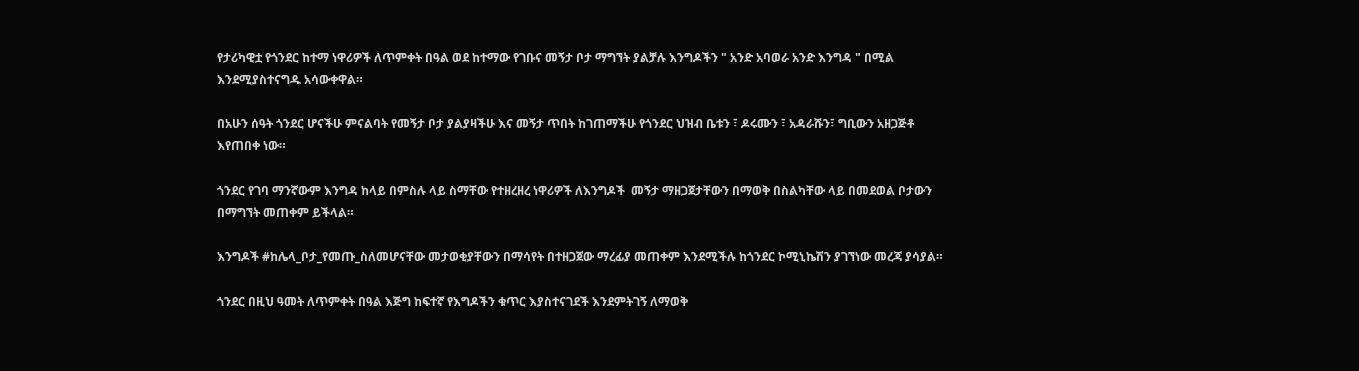የታሪካዊቷ የጎንደር ከተማ ነዋሪዎች ለጥምቀት በዓል ወደ ከተማው የገቡና መኝታ ቦታ ማግኘት ያልቻሉ እንግዶችን " አንድ አባወራ አንድ እንግዳ " በሚል እንደሚያስተናግዱ አሳውቀዋል።

በአሁን ሰዓት ጎንደር ሆናችሁ ምናልባት የመኝታ ቦታ ያልያዛችሁ እና መኝታ ጥበት ከገጠማችሁ የጎንደር ህዝብ ቤቱን ፣ ዶሩሙን ፣ አዳራሹን፣ ግቢውን አዘጋጅቶ እየጠበቀ ነው።

ጎንደር የገባ ማንኛውም እንግዳ ከላይ በምስሉ ላይ ስማቸው የተዘረዘረ ነዋሪዎች ለእንግዶች  መኝታ ማዘጋጀታቸውን በማወቅ በስልካቸው ላይ በመደወል ቦታውን በማግኘት መጠቀም ይችላል።

እንግዶች #ከሌላ_ቦታ_የመጡ_ስለመሆናቸው መታወቂያቸውን በማሳየት በተዘጋጀው ማረፊያ መጠቀም እንደሚችሉ ከጎንደር ኮሚኒኬሽን ያገኘነው መረጃ ያሳያል።

ጎንደር በዚህ ዓመት ለጥምቀት በዓል እጅግ ከፍተኛ የእግዶችን ቁጥር እያስተናገደች እንደምትገኝ ለማወቅ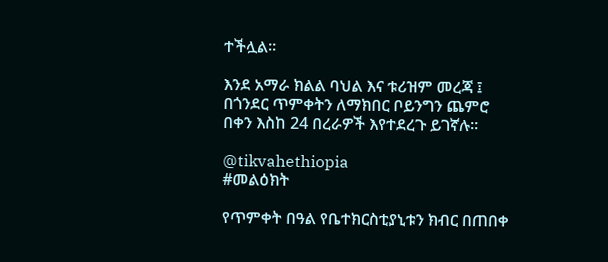ተችሏል።

እንደ አማራ ክልል ባህል እና ቱሪዝም መረጃ ፤ በጎንደር ጥምቀትን ለማክበር ቦይንግን ጨምሮ በቀን እስከ 24 በረራዎች እየተደረጉ ይገኛሉ።

@tikvahethiopia
#መልዕክት

የጥምቀት በዓል የቤተክርስቲያኒቱን ክብር በጠበቀ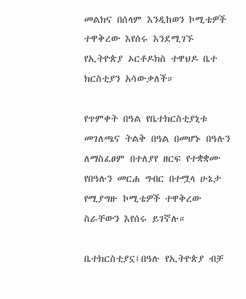መልክና በሰላም እንዲከወን ኮሚቴዎች ተዋቅረው እየሰሩ እንደሚገኙ የኢትዮጵያ ኦርቶዶክስ ተዋህዶ ቤተ ክርስቲያን አሳውቃለች።

የጥምቀት በዓል የቤተክርስቲያኒቱ መገለጫና ትልቅ በዓል በመሆኑ በዓሉን ለማስፈፀም በተለያየ ዘርፍ የተቋቋሙ የበዓሉን መርሐ ግብር በተሟላ ሁኔታ የሚያግዙ ኮሚቴዎች ተዋቅረው ስራቸውን እየሰሩ ይገኛሉ።

ቤተክርስቲያኗ፤በዓሉ የኢትዮጵያ ብቻ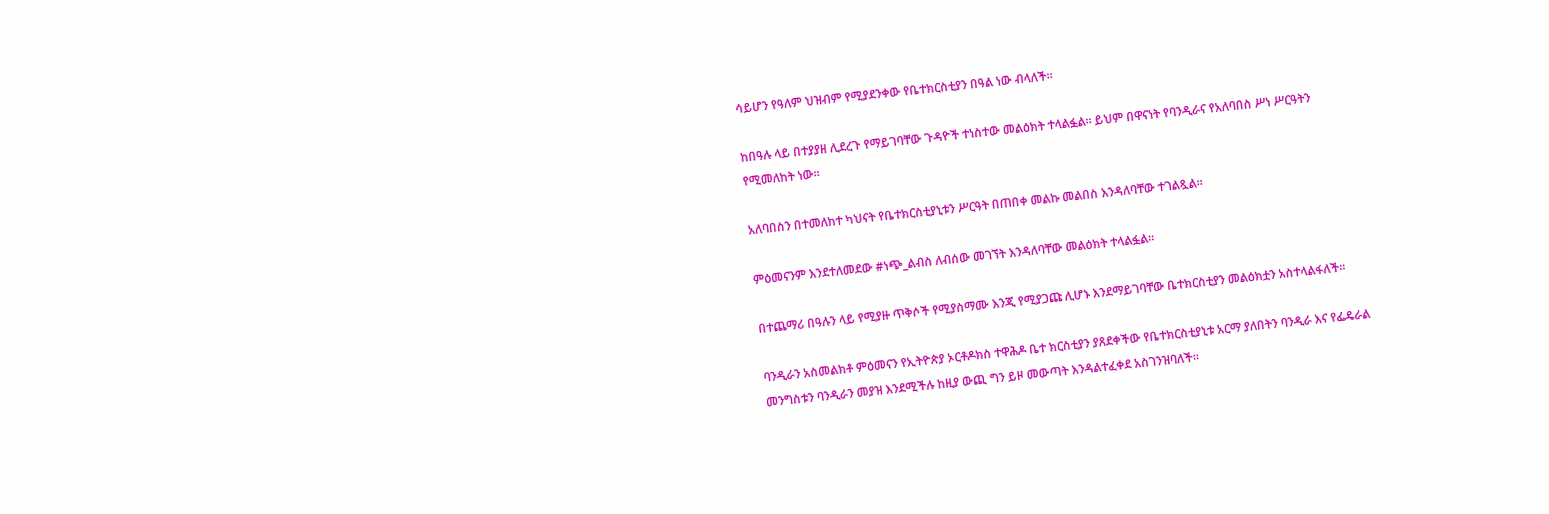ሳይሆን የዓለም ህዝብም የሚያደንቀው የቤተክርስቲያን በዓል ነው ብላለች።

ከበዓሉ ላይ በተያያዘ ሊደረጉ የማይገባቸው ጉዳዮች ተነስተው መልዕክት ተላልፏል። ይህም በዋናነት የባንዲራና የአለባበስ ሥነ ሥርዓትን የሚመለከት ነው።

አለባበስን በተመለከተ ካህናት የቤተክርስቲያኒቱን ሥርዓት በጠበቀ መልኩ መልበስ እንዳለባቸው ተገልጿል።

ምዕመናንም እንደተለመደው #ነጭ_ልብስ ለብሰው መገኘት እንዳለባቸው መልዕክት ተላልፏል።

በተጨማሪ በዓሉን ላይ የሚያዙ ጥቅሶች የሚያስማሙ እንጂ የሚያጋጩ ሊሆኑ እንደማይገባቸው ቤተክርስቲያን መልዕክቷን አስተላልፋለች።

ባንዲራን አስመልክቶ ምዕመናን የኢትዮጵያ ኦርቶዶክስ ተዋሕዶ ቤተ ክርስቲያን ያጸደቀችው የቤተክርስቲያኒቱ አርማ ያለበትን ባንዲራ እና የፌዴራል መንግስቱን ባንዲራን መያዝ እንደሚችሉ ከዚያ ውጪ ግን ይዞ መውጣት እንዳልተፈቀደ አስገንዝባለች።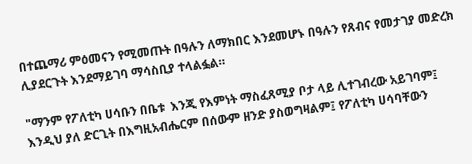በተጨማሪ ምዕመናን የሚመጡት በዓሉን ለማክበር እንደመሆኑ በዓሉን የጸብና የመታገያ መድረክ ሊያደርጉት እንደማይገባ ማሳስቢያ ተላልፏል።

"ማንም የፖለቲካ ሀሳቡን በቤቱ  እንጂ የእምነት ማስፈጸሚያ ቦታ ላይ ሊተገብረው አይገባም፤ እንዲህ ያለ ድርጊት በእግዚአብሔርም በሰውም ዘንድ ያስወግዛልም፤ የፖለቲካ ሀሳባቸውን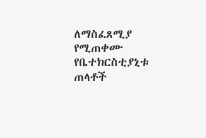ለማስፈጸሚያ የሚጠቀሙ የቤተክርስቲያኒቱ ጠላቶች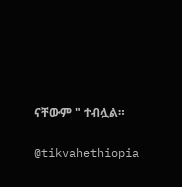ናቸውም " ተብሏል።

@tikvahethiopia